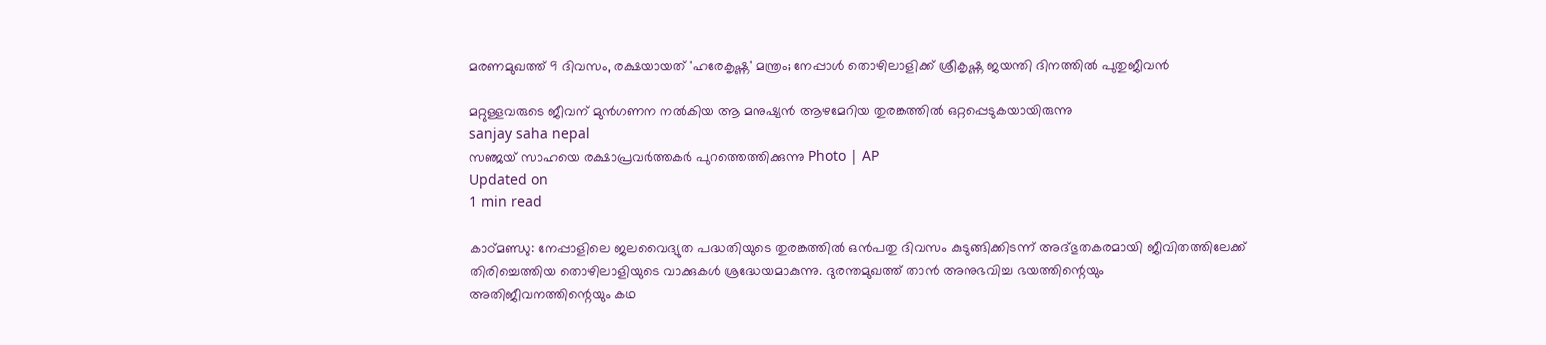മരണമുഖത്ത് 9 ദിവസം, രക്ഷയായത് 'ഹരേകൃഷ്ണ' മന്ത്രം; നേപ്പാള്‍ തൊഴിലാളിക്ക് ശ്രീകൃഷ്ണ ജയന്തി ദിനത്തില്‍ പുതുജീവന്‍

മറ്റുള്ളവരുടെ ജീവന് മുന്‍ഗണന നല്‍കിയ ആ മനുഷ്യന്‍ ആഴമേറിയ തുരങ്കത്തില്‍ ഒറ്റപ്പെടുകയായിരുന്നു
sanjay saha nepal
സഞ്ജയ് സാഹയെ രക്ഷാപ്രവര്‍ത്തകര്‍ പുറത്തെത്തിക്കുന്നു Photo | AP
Updated on
1 min read

കാഠ്മണ്ഡു: നേപ്പാളിലെ ജലവൈദ്യുത പദ്ധതിയുടെ തുരങ്കത്തില്‍ ഒന്‍പതു ദിവസം കുടുങ്ങിക്കിടന്ന് അദ്ഭുതകരമായി ജീവിതത്തിലേക്ക് തിരിച്ചെത്തിയ തൊഴിലാളിയുടെ വാക്കുകള്‍ ശ്രദ്ധേയമാകുന്നു. ദുരന്തമുഖത്ത് താന്‍ അനുഭവിച്ച ഭയത്തിന്റെയും അതിജീവനത്തിന്റെയും കഥ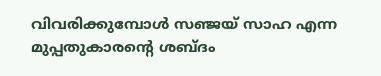വിവരിക്കുമ്പോള്‍ സഞ്ജയ് സാഹ എന്ന മുപ്പതുകാരന്റെ ശബ്ദം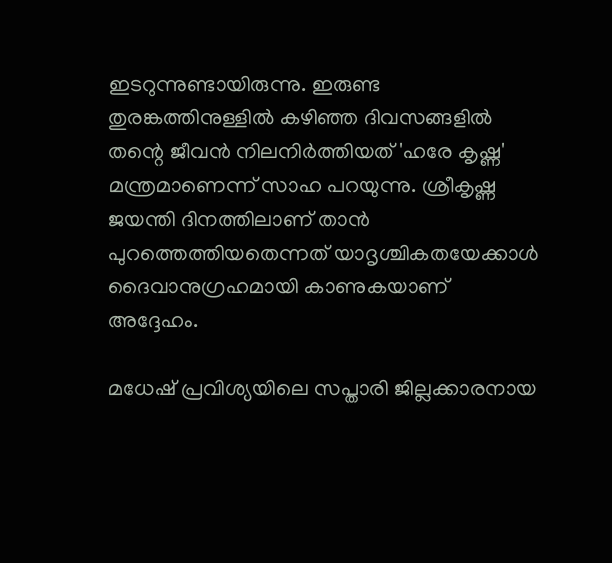ഇടറുന്നുണ്ടായിരുന്നു. ഇരുണ്ട തുരങ്കത്തിനുള്ളില്‍ കഴിഞ്ഞ ദിവസങ്ങളില്‍ തന്റെ ജീവന്‍ നിലനിര്‍ത്തിയത് 'ഹരേ കൃഷ്ണ' മന്ത്രമാണെന്ന് സാഹ പറയുന്നു. ശ്രീകൃഷ്ണ ജയന്തി ദിനത്തിലാണ് താന്‍ പുറത്തെത്തിയതെന്നത് യാദൃശ്ചികതയേക്കാള്‍ ദൈവാനുഗ്രഹമായി കാണുകയാണ് അദ്ദേഹം.

മധേഷ് പ്രവിശ്യയിലെ സപ്താരി ജില്ലക്കാരനായ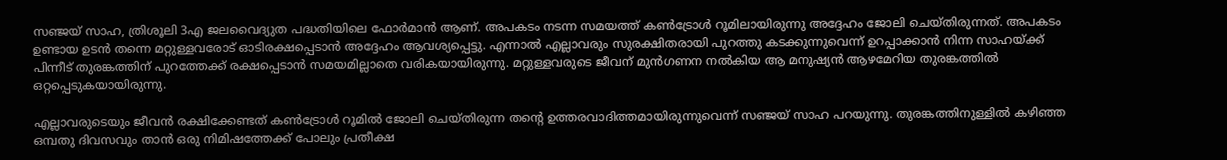സഞ്ജയ് സാഹ, ത്രിശൂലി 3എ ജലവൈദ്യുത പദ്ധതിയിലെ ഫോര്‍മാന്‍ ആണ്. അപകടം നടന്ന സമയത്ത് കണ്‍ട്രോള്‍ റൂമിലായിരുന്നു അദ്ദേഹം ജോലി ചെയ്തിരുന്നത്. അപകടം ഉണ്ടായ ഉടന്‍ തന്നെ മറ്റുള്ളവരോട് ഓടിരക്ഷപ്പെടാന്‍ അദ്ദേഹം ആവശ്യപ്പെട്ടു. എന്നാല്‍ എല്ലാവരും സുരക്ഷിതരായി പുറത്തു കടക്കുന്നുവെന്ന് ഉറപ്പാക്കാന്‍ നിന്ന സാഹയ്ക്ക് പിന്നീട് തുരങ്കത്തിന് പുറത്തേക്ക് രക്ഷപ്പെടാന്‍ സമയമില്ലാതെ വരികയായിരുന്നു. മറ്റുള്ളവരുടെ ജീവന് മുന്‍ഗണന നല്‍കിയ ആ മനുഷ്യന്‍ ആഴമേറിയ തുരങ്കത്തില്‍ ഒറ്റപ്പെടുകയായിരുന്നു.

എല്ലാവരുടെയും ജീവന്‍ രക്ഷിക്കേണ്ടത് കണ്‍ട്രോള്‍ റൂമില്‍ ജോലി ചെയ്തിരുന്ന തന്റെ ഉത്തരവാദിത്തമായിരുന്നുവെന്ന് സഞ്ജയ് സാഹ പറയുന്നു. തുരങ്കത്തിനുള്ളില്‍ കഴിഞ്ഞ ഒമ്പതു ദിവസവും താന്‍ ഒരു നിമിഷത്തേക്ക് പോലും പ്രതീക്ഷ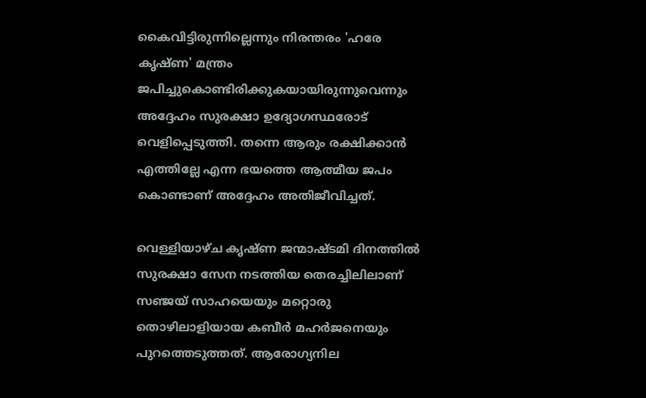കൈവിട്ടിരുന്നില്ലെന്നും നിരന്തരം 'ഹരേ കൃഷ്ണ' മന്ത്രം ജപിച്ചുകൊണ്ടിരിക്കുകയായിരുന്നുവെന്നും അദ്ദേഹം സുരക്ഷാ ഉദ്യോഗസ്ഥരോട് വെളിപ്പെടുത്തി. തന്നെ ആരും രക്ഷിക്കാന്‍ എത്തില്ലേ എന്ന ഭയത്തെ ആത്മീയ ജപം കൊണ്ടാണ് അദ്ദേഹം അതിജീവിച്ചത്.

വെള്ളിയാഴ്ച കൃഷ്ണ ജന്മാഷ്ടമി ദിനത്തില്‍ സുരക്ഷാ സേന നടത്തിയ തെരച്ചിലിലാണ് സഞ്ജയ് സാഹയെയും മറ്റൊരു തൊഴിലാളിയായ കബീര്‍ മഹര്‍ജനെയും പുറത്തെടുത്തത്. ആരോഗ്യനില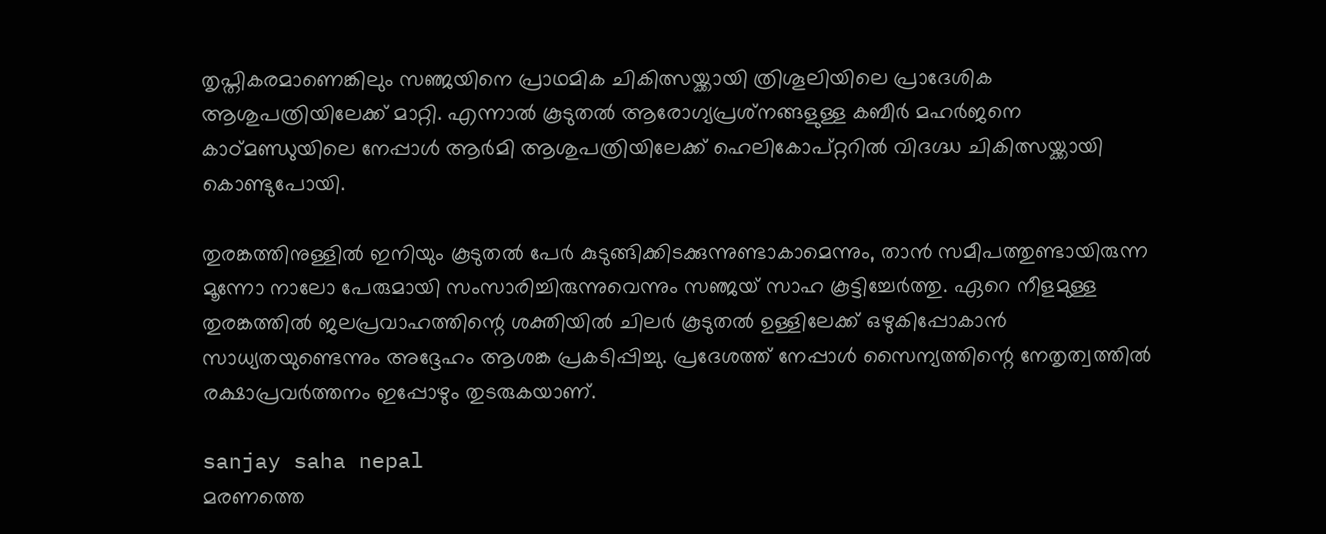തൃപ്തികരമാണെങ്കിലും സഞ്ജയിനെ പ്രാഥമിക ചികിത്സയ്ക്കായി ത്രിശൂലിയിലെ പ്രാദേശിക ആശുപത്രിയിലേക്ക് മാറ്റി. എന്നാല്‍ കൂടുതല്‍ ആരോഗ്യപ്രശ്‌നങ്ങളുള്ള കബീര്‍ മഹര്‍ജനെ കാഠ്മണ്ഡുയിലെ നേപ്പാള്‍ ആര്‍മി ആശുപത്രിയിലേക്ക് ഹെലികോപ്റ്ററില്‍ വിദഗ്ദ്ധ ചികിത്സയ്ക്കായി കൊണ്ടുപോയി.

തുരങ്കത്തിനുള്ളില്‍ ഇനിയും കൂടുതല്‍ പേര്‍ കുടുങ്ങിക്കിടക്കുന്നുണ്ടാകാമെന്നും, താന്‍ സമീപത്തുണ്ടായിരുന്ന മൂന്നോ നാലോ പേരുമായി സംസാരിച്ചിരുന്നുവെന്നും സഞ്ജയ് സാഹ കൂട്ടിച്ചേര്‍ത്തു. ഏറെ നീളമുള്ള തുരങ്കത്തില്‍ ജലപ്രവാഹത്തിന്റെ ശക്തിയില്‍ ചിലര്‍ കൂടുതല്‍ ഉള്ളിലേക്ക് ഒഴുകിപ്പോകാന്‍ സാധ്യതയുണ്ടെന്നും അദ്ദേഹം ആശങ്ക പ്രകടിപ്പിച്ചു. പ്രദേശത്ത് നേപ്പാള്‍ സൈന്യത്തിന്റെ നേതൃത്വത്തില്‍ രക്ഷാപ്രവര്‍ത്തനം ഇപ്പോഴും തുടരുകയാണ്.

sanjay saha nepal
മരണത്തെ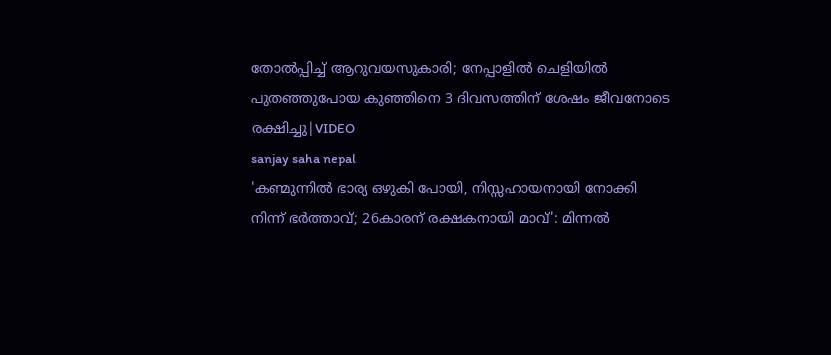തോൽപ്പിച്ച് ആറുവയസുകാരി; നേപ്പാളിൽ ചെളിയിൽ പുതഞ്ഞുപോയ കുഞ്ഞിനെ 3 ദിവസത്തിന് ശേഷം ജീവനോടെ രക്ഷിച്ചു|VIDEO
sanjay saha nepal
'കണ്മുന്നിൽ ഭാര്യ ഒഴുകി പോയി, നിസ്സഹായനായി നോക്കി നിന്ന് ഭർത്താവ്; 26കാരന് രക്ഷകനായി മാവ്': മിന്നൽ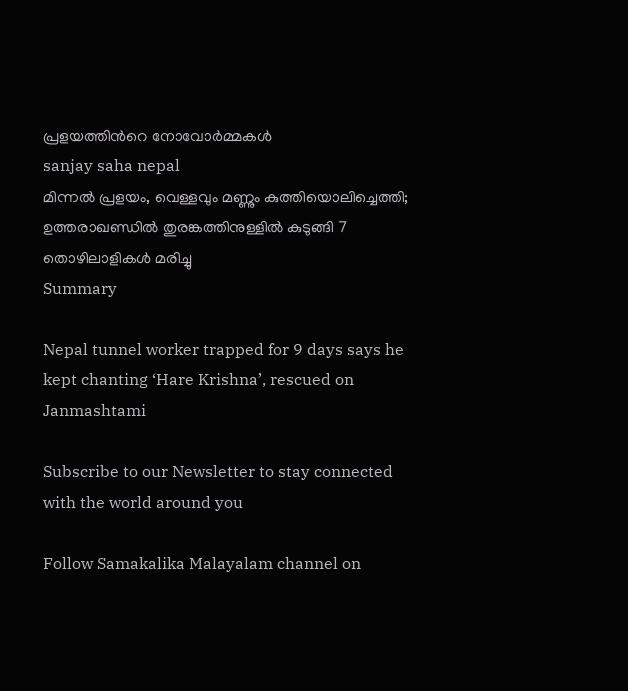പ്രളയത്തിൻറെ നോവോർമ്മകൾ
sanjay saha nepal
മിന്നൽ പ്രളയം, വെള്ളവും മണ്ണും കുത്തിയൊലിച്ചെത്തി; ഉത്തരാഖണ്ഡിൽ തുരങ്കത്തിനുള്ളിൽ കുടുങ്ങി 7 തൊഴിലാളികൾ മരിച്ചു
Summary

Nepal tunnel worker trapped for 9 days says he kept chanting ‘Hare Krishna’, rescued on Janmashtami

Subscribe to our Newsletter to stay connected with the world around you

Follow Samakalika Malayalam channel on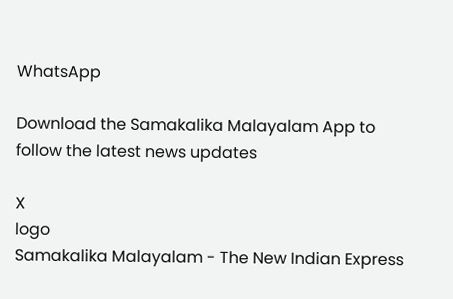WhatsApp

Download the Samakalika Malayalam App to follow the latest news updates

X
logo
Samakalika Malayalam - The New Indian Express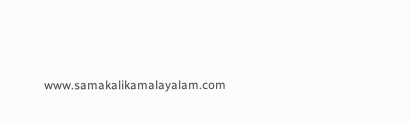www.samakalikamalayalam.com